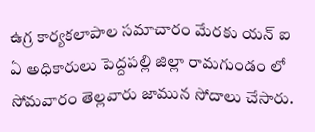ఉగ్ర కార్యకలాపాల సమాచారం మేరకు యన్ ఐ ఏ అధికారులు పెద్దపల్లి జిల్లా రామగుండం లో సోమవారం తెల్లవారు జామున సోదాలు చేసారు.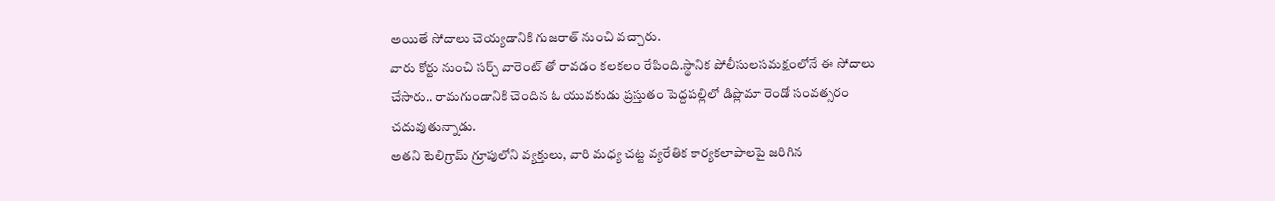అయితే సోదాలు చెయ్యడానికి గుజరాత్ నుంచి వచ్చారు.
వారు కోర్టు నుంచి సర్చ్ వారెంట్ తో రావడం కలకలం రేపింది.స్థానిక పోలీసులసమక్షంలోనే ఈ సోదాలు చేసారు.. రామగుండానికి చెందిన ఓ యువకుడు ప్రస్తుతం పెద్దపల్లిలో డిప్లొమా రెండో సంవత్సరం చదువుతున్నాడు.
అతని టెలిగ్రామ్ గ్రూపులోని వ్యక్తులు, వారి మధ్య చట్ట వ్యరేతిక కార్యకలాపాలపై జరిగిన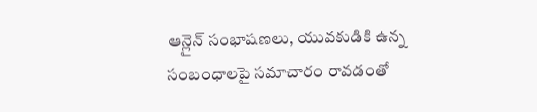ఆన్లైన్ సంభాషణలు, యువకుడికి ఉన్న సంబంధాలపై సమాచారం రావడంతో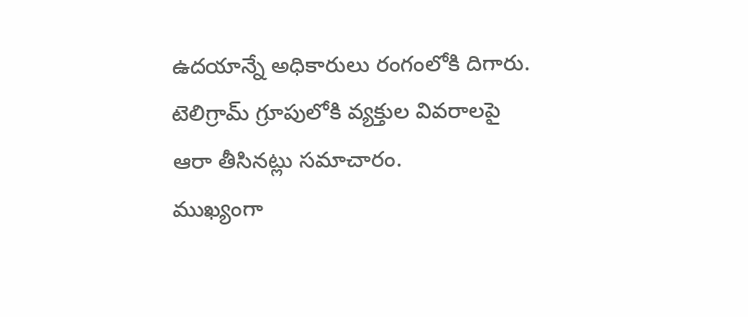ఉదయాన్నే అధికారులు రంగంలోకి దిగారు. టెలిగ్రామ్ గ్రూపులోకి వ్యక్తుల వివరాలపై ఆరా తీసినట్లు సమాచారం.
ముఖ్యంగా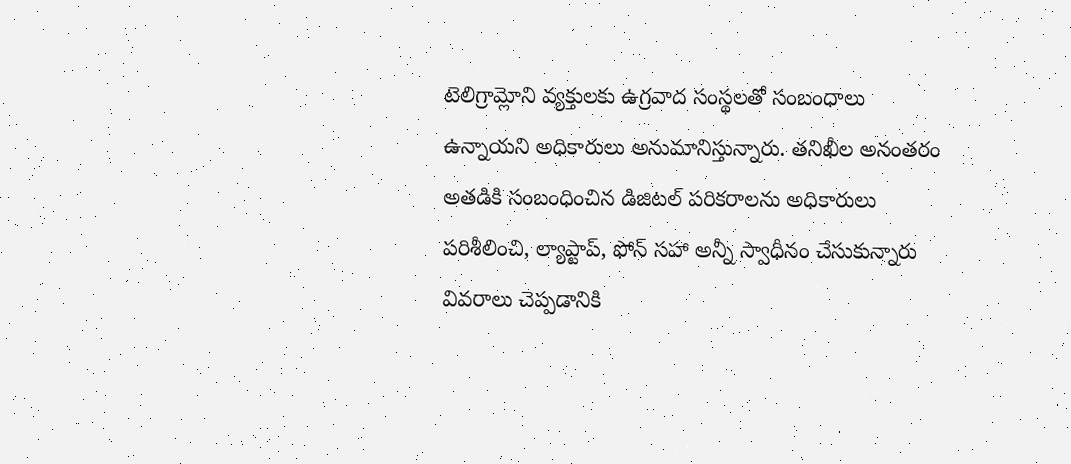టెలిగ్రామ్లోని వ్యక్తులకు ఉగ్రవాద సంస్థలతో సంబంధాలు ఉన్నాయని అధికారులు అనుమానిస్తున్నారు. తనిఖీల అనంతరం అతడికి సంబంధించిన డిజిటల్ పరికరాలను అధికారులు పరిశీలించి, ల్యాప్టాప్, ఫోన్ సహా అన్నీ స్వాధీనం చేసుకున్నారు వివరాలు చెప్పడానికి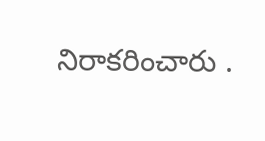నిరాకరించారు .